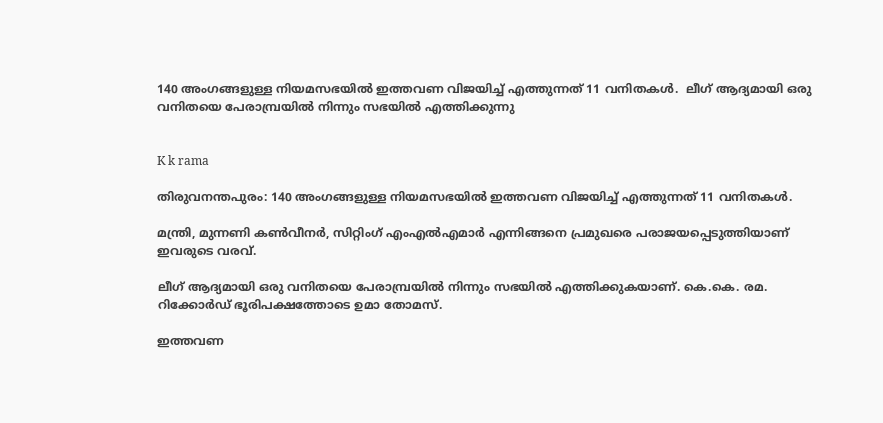140 അംഗങ്ങളുള്ള നിയമസഭയിൽ ഇത്തവണ വിജയിച്ച് എത്തുന്നത് 11 വനിതകൾ.  ലീഗ് ആദ്യമായി ഒരു വനിതയെ പേരാമ്പ്രയിൽ നിന്നും സഭയിൽ എത്തിക്കുന്നു


K k rama

തിരുവനന്തപുരം: 140 അംഗങ്ങളുള്ള നിയമസഭയിൽ ഇത്തവണ വിജയിച്ച് എത്തുന്നത് 11 വനിതകൾ.

മന്ത്രി, മുന്നണി കൺവീനർ, സിറ്റിംഗ് എംഎൽഎമാർ എന്നിങ്ങനെ പ്രമുഖരെ പരാജയപ്പെടുത്തിയാണ് ഇവരുടെ വരവ്.

ലീഗ് ആദ്യമായി ഒരു വനിതയെ പേരാമ്പ്രയിൽ നിന്നും സഭയിൽ എത്തിക്കുകയാണ്. കെ.കെ. രമ. റിക്കോർഡ് ഭൂരിപക്ഷത്തോടെ ഉമാ തോമസ്.

ഇത്തവണ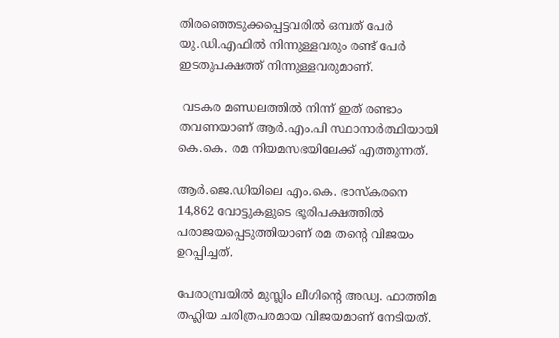തിരഞ്ഞെടുക്കപ്പെട്ടവരിൽ ഒമ്പത് പേർ യു.ഡി.എഫിൽ നിന്നുള്ളവരും രണ്ട് പേർ ഇടതുപക്ഷത്ത് നിന്നുള്ളവരുമാണ്.

 വടകര മണ്ഡലത്തിൽ നിന്ന് ഇത് രണ്ടാം തവണയാണ് ആർ.എം.പി സ്ഥാനാർത്ഥിയായി കെ.കെ. രമ നിയമസഭയിലേക്ക് എത്തുന്നത്.

ആർ.ജെ.ഡിയിലെ എം.കെ. ഭാസ്കരനെ 14,862 വോട്ടുകളുടെ ഭൂരിപക്ഷത്തിൽ പരാജയപ്പെടുത്തിയാണ് രമ തന്റെ വിജയം ഉറപ്പിച്ചത്.

പേരാമ്പ്രയിൽ മുസ്ലിം ലീഗിന്റെ അഡ്വ. ഫാത്തിമ തഹ്ലിയ ചരിത്രപരമായ വിജയമാണ് നേടിയത്.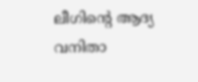ലീഗിന്റെ ആദ്യ വനിതാ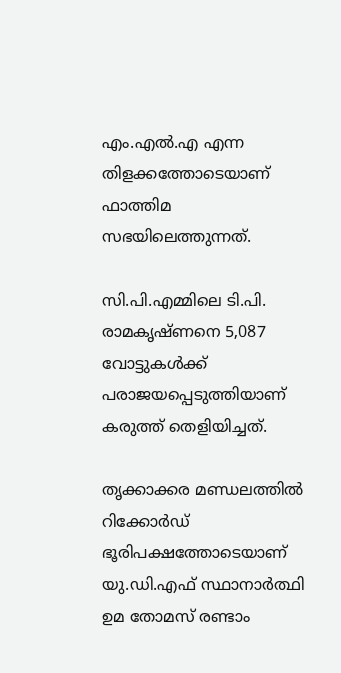എം.എൽ.എ എന്ന തിളക്കത്തോടെയാണ് ഫാത്തിമ സഭയിലെത്തുന്നത്.

സി.പി.എമ്മിലെ ടി.പി. രാമകൃഷ്ണനെ 5,087 വോട്ടുകൾക്ക് പരാജയപ്പെടുത്തിയാണ് കരുത്ത് തെളിയിച്ചത്.

തൃക്കാക്കര മണ്ഡലത്തിൽ റിക്കോർഡ് ഭൂരിപക്ഷത്തോടെയാണ് യു.ഡി.എഫ് സ്ഥാനാർത്ഥി ഉമ തോമസ് രണ്ടാം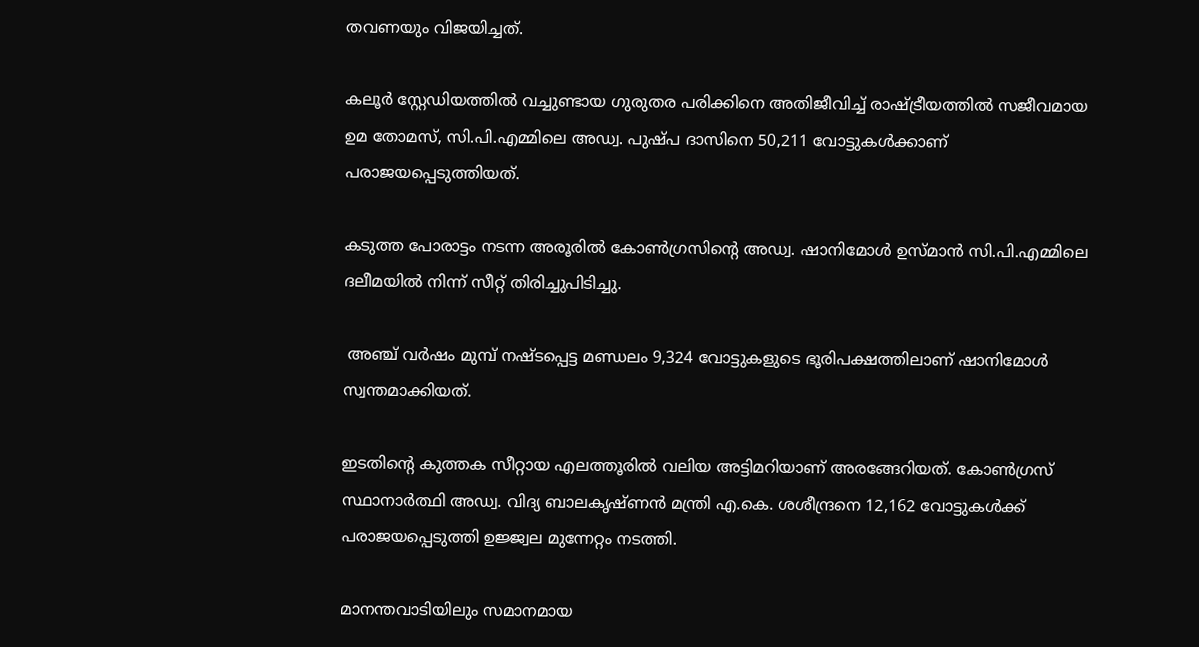തവണയും വിജയിച്ചത്.

കലൂർ സ്റ്റേഡിയത്തിൽ വച്ചുണ്ടായ ഗുരുതര പരിക്കിനെ അതിജീവിച്ച് രാഷ്ട്രീയത്തിൽ സജീവമായ ഉമ തോമസ്, സി.പി.എമ്മിലെ അഡ്വ. പുഷ്പ ദാസിനെ 50,211 വോട്ടുകൾക്കാണ് പരാജയപ്പെടുത്തിയത്.

കടുത്ത പോരാട്ടം നടന്ന അരൂരിൽ കോൺഗ്രസിന്റെ അഡ്വ. ഷാനിമോൾ ഉസ്മാൻ സി.പി.എമ്മിലെ ദലീമയിൽ നിന്ന് സീറ്റ് തിരിച്ചുപിടിച്ചു.

 അഞ്ച് വർഷം മുമ്പ് നഷ്ടപ്പെട്ട മണ്ഡലം 9,324 വോട്ടുകളുടെ ഭൂരിപക്ഷത്തിലാണ് ഷാനിമോൾ സ്വന്തമാക്കിയത്.

ഇടതിന്റെ കുത്തക സീറ്റായ എലത്തൂരിൽ വലിയ അട്ടിമറിയാണ് അരങ്ങേറിയത്. കോൺഗ്രസ് സ്ഥാനാർത്ഥി അഡ്വ. വിദ്യ ബാലകൃഷ്ണൻ മന്ത്രി എ.കെ. ശശീന്ദ്രനെ 12,162 വോട്ടുകൾക്ക് പരാജയപ്പെടുത്തി ഉജ്ജ്വല മുന്നേറ്റം നടത്തി.

മാനന്തവാടിയിലും സമാനമായ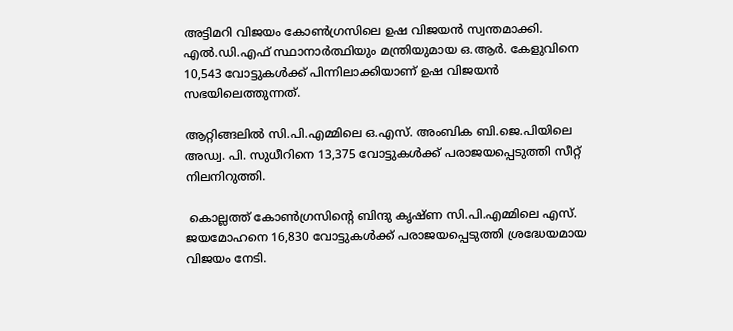അട്ടിമറി വിജയം കോൺഗ്രസിലെ ഉഷ വിജയൻ സ്വന്തമാക്കി. എൽ.ഡി.എഫ് സ്ഥാനാർത്ഥിയും മന്ത്രിയുമായ ഒ.ആർ. കേളുവിനെ 10,543 വോട്ടുകൾക്ക് പിന്നിലാക്കിയാണ് ഉഷ വിജയൻ സഭയിലെത്തുന്നത്.

ആറ്റിങ്ങലിൽ സി.പി.എമ്മിലെ ഒ.എസ്. അംബിക ബി.ജെ.പിയിലെ അഡ്വ. പി. സുധീറിനെ 13,375 വോട്ടുകൾക്ക് പരാജയപ്പെടുത്തി സീറ്റ് നിലനിറുത്തി.

 കൊല്ലത്ത് കോൺഗ്രസിന്റെ ബിന്ദു കൃഷ്ണ സി.പി.എമ്മിലെ എസ്. ജയമോഹനെ 16,830 വോട്ടുകൾക്ക് പരാജയപ്പെടുത്തി ശ്രദ്ധേയമായ വിജയം നേടി.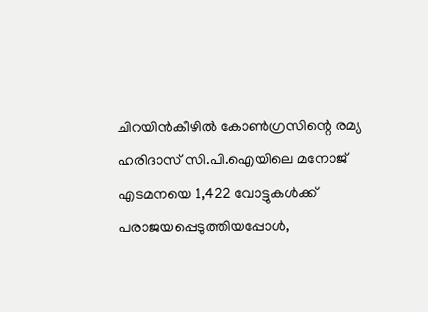ചിറയിൻകീഴിൽ കോൺഗ്രസിന്റെ രമ്യ ഹരിദാസ് സി.പി.ഐയിലെ മനോജ് എടമനയെ 1,422 വോട്ടുകൾക്ക് പരാജയപ്പെടുത്തിയപ്പോൾ,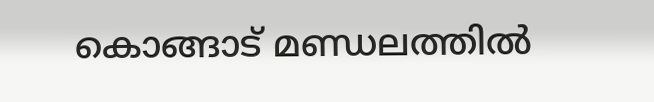കൊങ്ങാട് മണ്ഡലത്തിൽ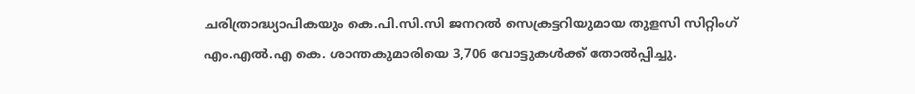ചരിത്രാദ്ധ്യാപികയും കെ.പി.സി.സി ജനറൽ സെക്രട്ടറിയുമായ തുളസി സിറ്റിംഗ് എം.എൽ.എ കെ. ശാന്തകുമാരിയെ 3,706 വോട്ടുകൾക്ക് തോൽപ്പിച്ചു.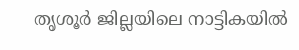തൃശൂർ ജില്ലയിലെ നാട്ടികയിൽ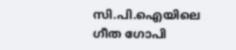സി.പി.ഐയിലെ ഗീത ഗോപി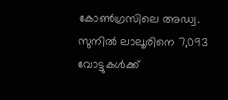കോൺഗ്രസിലെ അഡ്വ. സുനിൽ ലാലൂരിനെ 7,093 വോട്ടുകൾക്ക്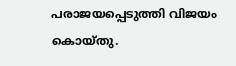പരാജയപ്പെടുത്തി വിജയം കൊയ്തു.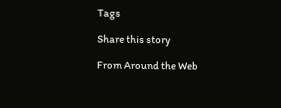Tags

Share this story

From Around the Web